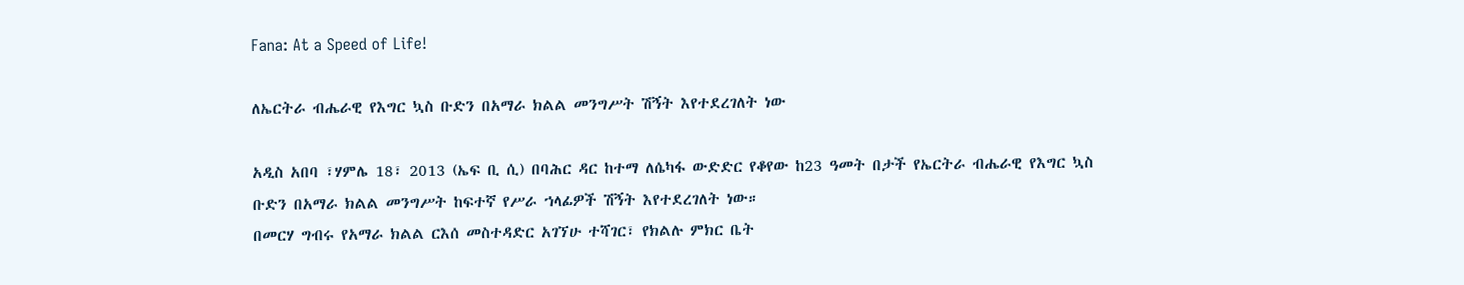Fana: At a Speed of Life!

ለኤርትራ ብሔራዊ የእግር ኳስ ቡድን በአማራ ክልል መንግሥት ሽኝት እየተደረገለት ነው

አዲስ አበባ ፣ሃምሌ 18፣ 2013 (ኤፍ ቢ ሲ) በባሕር ዳር ከተማ ለሴካፋ ውድድር የቆየው ከ23 ዓመት በታች የኤርትራ ብሔራዊ የእግር ኳስ ቡድን በአማራ ክልል መንግሥት ከፍተኛ የሥራ ኀላፊዎች ሽኝት እየተደረገለት ነው።
በመርሃ ግብሩ የአማራ ክልል ርእሰ መስተዳድር አገኘሁ ተሻገር፣ የክልሉ ምክር ቤት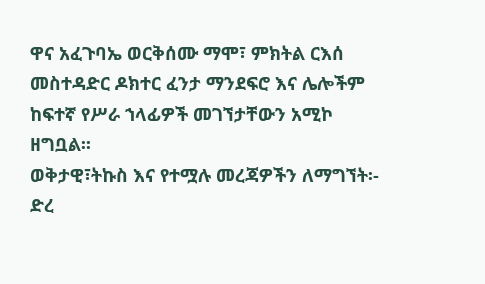ዋና አፈጉባኤ ወርቅሰሙ ማሞ፣ ምክትል ርእሰ መስተዳድር ዶክተር ፈንታ ማንደፍሮ እና ሌሎችም ከፍተኛ የሥራ ኀላፊዎች መገኘታቸውን አሚኮ ዘግቧል፡፡
ወቅታዊ፣ትኩስ እና የተሟሉ መረጃዎችን ለማግኘት፡-
ድረ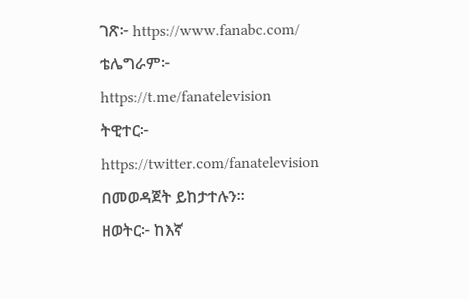ገጽ፦ https://www.fanabc.com/
ቴሌግራም፦ https://t.me/fanatelevision
ትዊተር፦ https://twitter.com/fanatelevision በመወዳጀት ይከታተሉን፡፡
ዘወትር፦ ከእኛ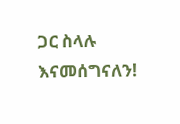ጋር ስላሉ እናመሰግናለን!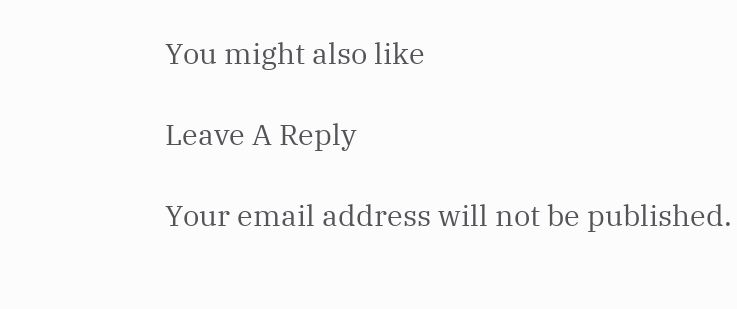You might also like

Leave A Reply

Your email address will not be published.